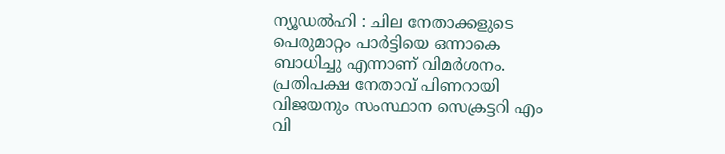ന്യൂഡൽഹി : ചില നേതാക്കളുടെ പെരുമാറ്റം പാർട്ടിയെ ഒന്നാകെ ബാധിച്ചു എന്നാണ് വിമർശനം. പ്രതിപക്ഷ നേതാവ് പിണറായി വിജയനും സംസ്ഥാന സെക്രട്ടറി എം വി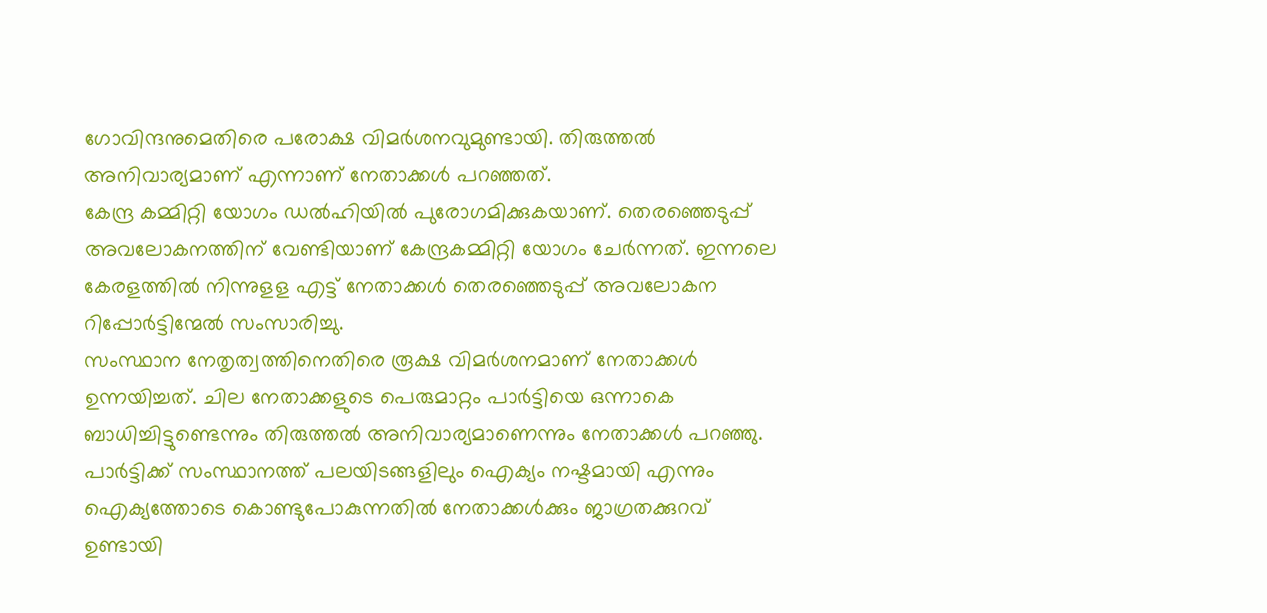ഗോവിന്ദനുമെതിരെ പരോക്ഷ വിമർശനവുമുണ്ടായി. തിരുത്തൽ അനിവാര്യമാണ് എന്നാണ് നേതാക്കൾ പറഞ്ഞത്.
കേന്ദ്ര കമ്മിറ്റി യോഗം ഡൽഹിയിൽ പുരോഗമിക്കുകയാണ്. തെരഞ്ഞെടുപ്പ് അവലോകനത്തിന് വേണ്ടിയാണ് കേന്ദ്രകമ്മിറ്റി യോഗം ചേർന്നത്. ഇന്നലെ കേരളത്തിൽ നിന്നുളള എട്ട് നേതാക്കൾ തെരഞ്ഞെടുപ്പ് അവലോകന റിപ്പോർട്ടിന്മേൽ സംസാരിച്ചു.
സംസ്ഥാന നേതൃത്വത്തിനെതിരെ രൂക്ഷ വിമർശനമാണ് നേതാക്കൾ ഉന്നയിച്ചത്. ചില നേതാക്കളുടെ പെരുമാറ്റം പാർട്ടിയെ ഒന്നാകെ ബാധിച്ചിട്ടുണ്ടെന്നും തിരുത്തൽ അനിവാര്യമാണെന്നും നേതാക്കൾ പറഞ്ഞു.
പാർട്ടിക്ക് സംസ്ഥാനത്ത് പലയിടങ്ങളിലും ഐക്യം നഷ്ടമായി എന്നും ഐക്യത്തോടെ കൊണ്ടുപോകുന്നതിൽ നേതാക്കൾക്കും ജാഗ്രതക്കുറവ് ഉണ്ടായി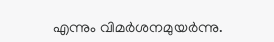എന്നും വിമർശനമുയർന്നു.